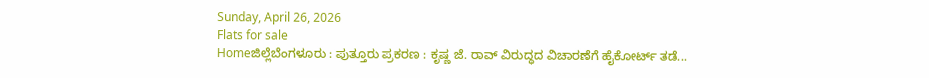Sunday, April 26, 2026
Flats for sale
Homeಜಿಲ್ಲೆಬೆಂಗಳೂರು : ಪುತ್ತೂರು ಪ್ರಕರಣ : ಕೃಷ್ಣ ಜೆ. ರಾವ್ ವಿರುದ್ಧದ ವಿಚಾರಣೆಗೆ ಹೈಕೋರ್ಟ್ ತಡೆ...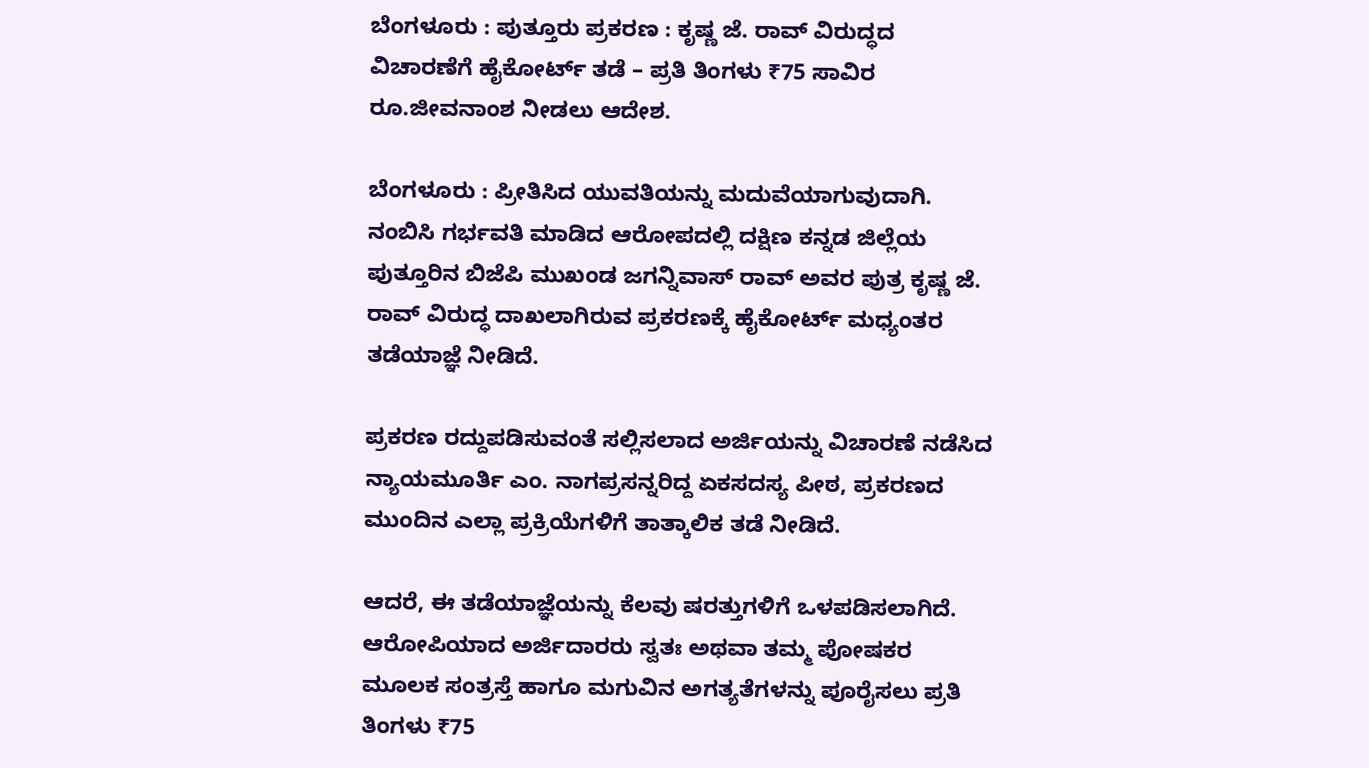ಬೆಂಗಳೂರು : ಪುತ್ತೂರು ಪ್ರಕರಣ : ಕೃಷ್ಣ ಜೆ. ರಾವ್ ವಿರುದ್ಧದ ವಿಚಾರಣೆಗೆ ಹೈಕೋರ್ಟ್ ತಡೆ – ಪ್ರತಿ ತಿಂಗಳು ₹75 ಸಾವಿರ ರೂ.ಜೀವನಾಂಶ ನೀಡಲು ಆದೇಶ.

ಬೆಂಗಳೂರು : ಪ್ರೀತಿಸಿದ ಯುವತಿಯನ್ನು ಮದುವೆಯಾಗುವುದಾಗಿ. ನಂಬಿಸಿ ಗರ್ಭವತಿ ಮಾಡಿದ ಆರೋಪದಲ್ಲಿ ದಕ್ಷಿಣ ಕನ್ನಡ ಜಿಲ್ಲೆಯ ಪುತ್ತೂರಿನ ಬಿಜೆಪಿ ಮುಖಂಡ ಜಗನ್ನಿವಾಸ್ ರಾವ್ ಅವರ ಪುತ್ರ ಕೃಷ್ಣ ಜೆ. ರಾವ್ ವಿರುದ್ಧ ದಾಖಲಾಗಿರುವ ಪ್ರಕರಣಕ್ಕೆ ಹೈಕೋರ್ಟ್ ಮಧ್ಯಂತರ ತಡೆಯಾಜ್ಞೆ ನೀಡಿದೆ.

ಪ್ರಕರಣ ರದ್ದುಪಡಿಸುವಂತೆ ಸಲ್ಲಿಸಲಾದ ಅರ್ಜಿಯನ್ನು ವಿಚಾರಣೆ ನಡೆಸಿದ ನ್ಯಾಯಮೂರ್ತಿ ಎಂ. ನಾಗಪ್ರಸನ್ನರಿದ್ದ ಏಕಸದಸ್ಯ ಪೀಠ, ಪ್ರಕರಣದ ಮುಂದಿನ ಎಲ್ಲಾ ಪ್ರಕ್ರಿಯೆಗಳಿಗೆ ತಾತ್ಕಾಲಿಕ ತಡೆ ನೀಡಿದೆ.

ಆದರೆ, ಈ ತಡೆಯಾಜ್ಞೆಯನ್ನು ಕೆಲವು ಷರತ್ತುಗಳಿಗೆ ಒಳಪಡಿಸಲಾಗಿದೆ. ಆರೋಪಿಯಾದ ಅರ್ಜಿದಾರರು ಸ್ವತಃ ಅಥವಾ ತಮ್ಮ ಪೋಷಕರ ಮೂಲಕ ಸಂತ್ರಸ್ತೆ ಹಾಗೂ ಮಗುವಿನ ಅಗತ್ಯತೆಗಳನ್ನು ಪೂರೈಸಲು ಪ್ರತಿ ತಿಂಗಳು ₹75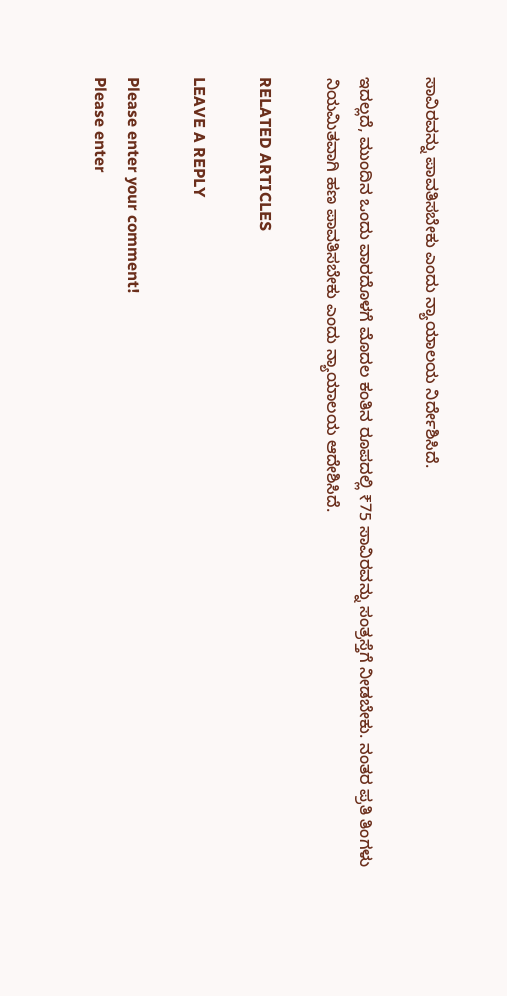ಸಾವಿರವನ್ನು ಪಾವತಿಸಬೇಕು ಎಂದು ನ್ಯಾಯಾಲಯ ನಿರ್ದೇಶಿಸಿದೆ.

ಇದಲ್ಲದೆ, ಮುಂದಿನ ಒಂದು ವಾರದೊಳಗೆ ಮೊದಲ ಕಂತಿನ ರೂಪದಲ್ಲಿ ₹75 ಸಾವಿರವನ್ನು ಸಂತ್ರಸ್ತೆಗೆ ನೀಡಬೇಕು. ನಂತರ ಪ್ರತಿ ತಿಂಗಳು ನಿಯಮಿತವಾಗಿ ಹಣ ಪಾವತಿಸಬೇಕು ಎಂದು ನ್ಯಾಯಾಲಯ ಆದೇಶಿಸಿದೆ.

RELATED ARTICLES

LEAVE A REPLY

Please enter your comment!
Please enter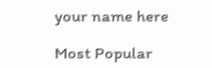your name here

Most Popular